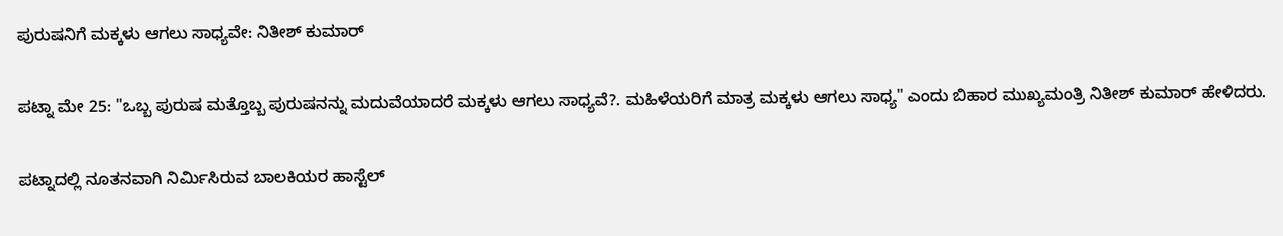ಪುರುಷನಿಗೆ ಮಕ್ಕಳು ಆಗಲು ಸಾಧ್ಯವೇ: ನಿತೀಶ್ ಕುಮಾರ್‌

ಪಟ್ನಾ ಮೇ 25: "ಒಬ್ಬ ಪುರುಷ ಮತ್ತೊಬ್ಬ ಪುರುಷನನ್ನು ಮದುವೆಯಾದರೆ ಮಕ್ಕಳು ಆಗಲು ಸಾಧ್ಯವೆ?. ಮಹಿಳೆಯರಿಗೆ ಮಾತ್ರ ಮಕ್ಕಳು ಆಗಲು ಸಾಧ್ಯ" ಎಂದು ಬಿಹಾರ ಮುಖ್ಯಮಂತ್ರಿ ನಿತೀಶ್ ಕುಮಾರ್‌ ಹೇಳಿದರು.

ಪಟ್ನಾದಲ್ಲಿ ನೂತನವಾಗಿ ನಿರ್ಮಿಸಿರುವ ಬಾಲಕಿಯರ ಹಾಸ್ಟೆಲ್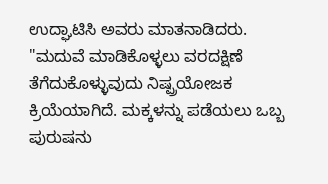ಉದ್ಘಾಟಿಸಿ ಅವರು ಮಾತನಾಡಿದರು. "ಮದುವೆ ಮಾಡಿಕೊಳ್ಳಲು ವರದಕ್ಷಿಣೆ ತೆಗೆದುಕೊಳ್ಳುವುದು ನಿಷ್ಪ್ರಯೋಜಕ ಕ್ರಿಯೆಯಾಗಿದೆ. ಮಕ್ಕಳನ್ನು ಪಡೆಯಲು ಒಬ್ಬ ಪುರುಷನು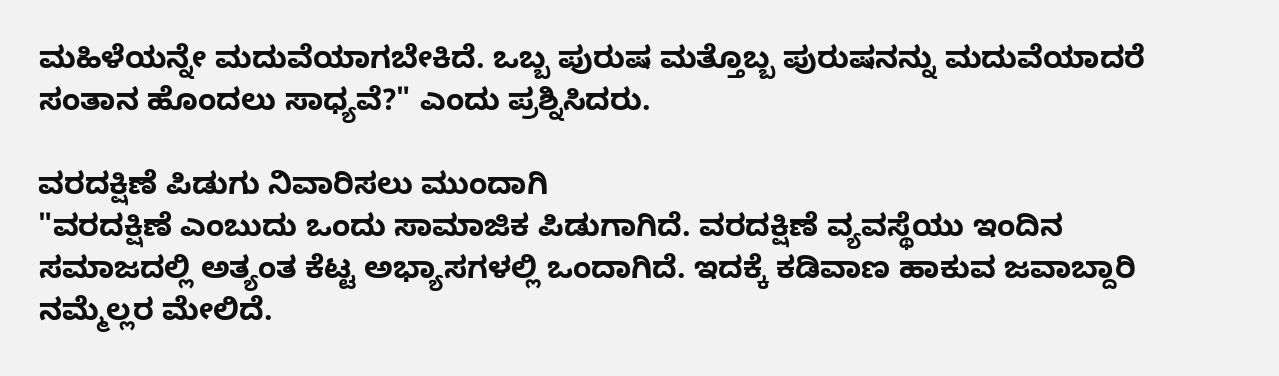ಮಹಿಳೆಯನ್ನೇ ಮದುವೆಯಾಗಬೇಕಿದೆ. ಒಬ್ಬ ಪುರುಷ ಮತ್ತೊಬ್ಬ ಪುರುಷನನ್ನು ಮದುವೆಯಾದರೆ ಸಂತಾನ ಹೊಂದಲು ಸಾಧ್ಯವೆ?" ಎಂದು ಪ್ರಶ್ನಿಸಿದರು.

ವರದಕ್ಷಿಣೆ ಪಿಡುಗು ನಿವಾರಿಸಲು ಮುಂದಾಗಿ
"ವರದಕ್ಷಿಣೆ ಎಂಬುದು ಒಂದು ಸಾಮಾಜಿಕ ಪಿಡುಗಾಗಿದೆ. ವರದಕ್ಷಿಣೆ ವ್ಯವಸ್ಥೆಯು ಇಂದಿನ ಸಮಾಜದಲ್ಲಿ ಅತ್ಯಂತ ಕೆಟ್ಟ ಅಭ್ಯಾಸಗಳಲ್ಲಿ ಒಂದಾಗಿದೆ. ಇದಕ್ಕೆ ಕಡಿವಾಣ ಹಾಕುವ ಜವಾಬ್ದಾರಿ ನಮ್ಮೆಲ್ಲರ ಮೇಲಿದೆ.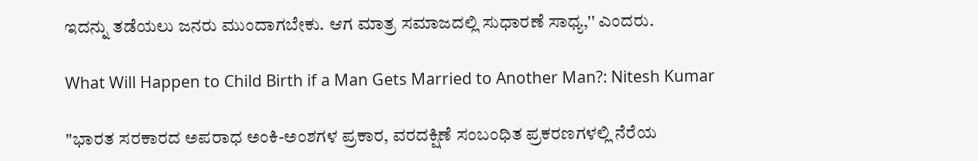ಇದನ್ನು ತಡೆಯಲು ಜನರು ಮುಂದಾಗಬೇಕು. ಆಗ ಮಾತ್ರ ಸಮಾಜದಲ್ಲಿ ಸುಧಾರಣೆ ಸಾಧ್ಯ,'' ಎಂದರು.

What Will Happen to Child Birth if a Man Gets Married to Another Man?: Nitesh Kumar

"ಭಾರತ ಸರಕಾರದ ಅಪರಾಧ ಅಂಕಿ-ಅಂಶಗಳ ಪ್ರಕಾರ, ವರದಕ್ಷಿಣೆ ಸಂಬಂಧಿತ ಪ್ರಕರಣಗಳಲ್ಲಿ ನೆರೆಯ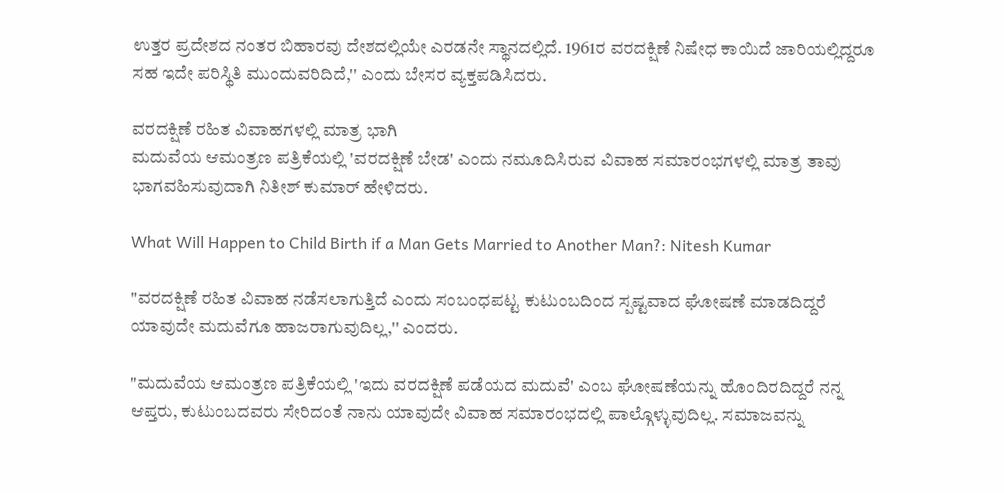ಉತ್ತರ ಪ್ರದೇಶದ ನಂತರ ಬಿಹಾರವು ದೇಶದಲ್ಲಿಯೇ ಎರಡನೇ ಸ್ಥಾನದಲ್ಲಿದೆ. 1961ರ ವರದಕ್ಷಿಣೆ ನಿಷೇಧ ಕಾಯಿದೆ ಜಾರಿಯಲ್ಲಿದ್ದರೂ ಸಹ ಇದೇ ಪರಿಸ್ಥಿತಿ ಮುಂದುವರಿದಿದೆ,'' ಎಂದು ಬೇಸರ ವ್ಯಕ್ತಪಡಿಸಿದರು.

ವರದಕ್ಷಿಣೆ ರಹಿತ ವಿವಾಹಗಳಲ್ಲಿ ಮಾತ್ರ ಭಾಗಿ
ಮದುವೆಯ ಆಮಂತ್ರಣ ಪತ್ರಿಕೆಯಲ್ಲಿ 'ವರದಕ್ಷಿಣೆ ಬೇಡ' ಎಂದು ನಮೂದಿಸಿರುವ ವಿವಾಹ ಸಮಾರಂಭಗಳಲ್ಲಿ ಮಾತ್ರ ತಾವು ಭಾಗವಹಿಸುವುದಾಗಿ ನಿತೀಶ್ ಕುಮಾರ್‌ ಹೇಳಿದರು.

What Will Happen to Child Birth if a Man Gets Married to Another Man?: Nitesh Kumar

"ವರದಕ್ಷಿಣೆ ರಹಿತ ವಿವಾಹ ನಡೆಸಲಾಗುತ್ತಿದೆ ಎಂದು ಸಂಬಂಧಪಟ್ಟ ಕುಟುಂಬದಿಂದ ಸ್ಪಷ್ಟವಾದ ಘೋಷಣೆ ಮಾಡದಿದ್ದರೆ ಯಾವುದೇ ಮದುವೆಗೂ ಹಾಜರಾಗುವುದಿಲ್ಲ,'' ಎಂದರು.

"ಮದುವೆಯ ಆಮಂತ್ರಣ ಪತ್ರಿಕೆಯಲ್ಲಿ 'ಇದು ವರದಕ್ಷಿಣೆ ಪಡೆಯದ ಮದುವೆ' ಎಂಬ ಘೋಷಣೆಯನ್ನು ಹೊಂದಿರದಿದ್ದರೆ ನನ್ನ ಆಪ್ತರು, ಕುಟುಂಬದವರು ಸೇರಿದಂತೆ ನಾನು ಯಾವುದೇ ವಿವಾಹ ಸಮಾರಂಭದಲ್ಲಿ ಪಾಲ್ಗೊಳ್ಳುವುದಿಲ್ಲ. ಸಮಾಜವನ್ನು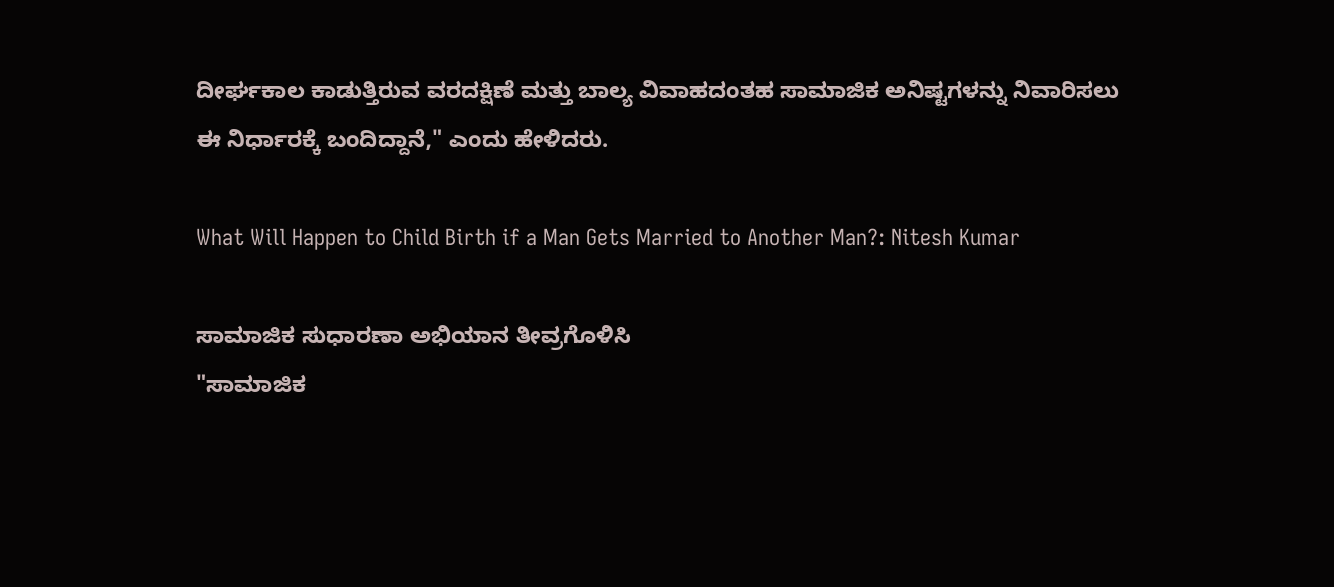ದೀರ್ಘಕಾಲ ಕಾಡುತ್ತಿರುವ ವರದಕ್ಷಿಣೆ ಮತ್ತು ಬಾಲ್ಯ ವಿವಾಹದಂತಹ ಸಾಮಾಜಿಕ ಅನಿಷ್ಟಗಳನ್ನು ನಿವಾರಿಸಲು ಈ ನಿರ್ಧಾರಕ್ಕೆ ಬಂದಿದ್ದಾನೆ," ಎಂದು ಹೇಳಿದರು.

What Will Happen to Child Birth if a Man Gets Married to Another Man?: Nitesh Kumar

ಸಾಮಾಜಿಕ ಸುಧಾರಣಾ ಅಭಿಯಾನ ತೀವ್ರಗೊಳಿಸಿ
"ಸಾಮಾಜಿಕ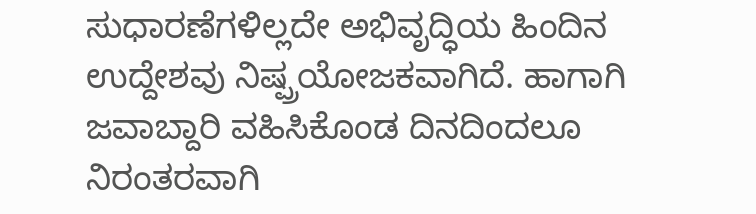ಸುಧಾರಣೆಗಳಿಲ್ಲದೇ ಅಭಿವೃದ್ಧಿಯ ಹಿಂದಿನ ಉದ್ದೇಶವು ನಿಷ್ಪ್ರಯೋಜಕವಾಗಿದೆ. ಹಾಗಾಗಿ ಜವಾಬ್ದಾರಿ ವಹಿಸಿಕೊಂಡ ದಿನದಿಂದಲೂ ನಿರಂತರವಾಗಿ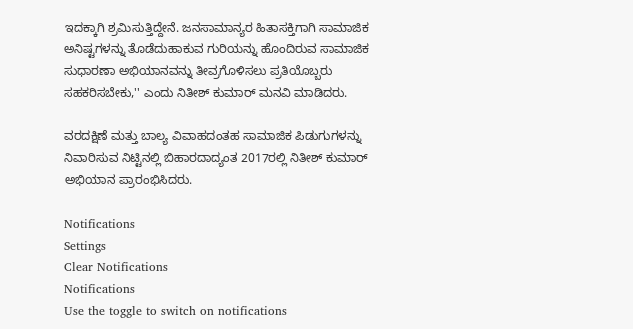ಇದಕ್ಕಾಗಿ ಶ್ರಮಿಸುತ್ತಿದ್ದೇನೆ. ಜನಸಾಮಾನ್ಯರ ಹಿತಾಸಕ್ತಿಗಾಗಿ ಸಾಮಾಜಿಕ ಅನಿಷ್ಟಗಳನ್ನು ತೊಡೆದುಹಾಕುವ ಗುರಿಯನ್ನು ಹೊಂದಿರುವ ಸಾಮಾಜಿಕ ಸುಧಾರಣಾ ಅಭಿಯಾನವನ್ನು ತೀವ್ರಗೊಳಿಸಲು ಪ್ರತಿಯೊಬ್ಬರು ಸಹಕರಿಸಬೇಕು,'' ಎಂದು ನಿತೀಶ್ ಕುಮಾರ್‌ ಮನವಿ ಮಾಡಿದರು.

ವರದಕ್ಷಿಣೆ ಮತ್ತು ಬಾಲ್ಯ ವಿವಾಹದಂತಹ ಸಾಮಾಜಿಕ ಪಿಡುಗುಗಳನ್ನು ನಿವಾರಿಸುವ ನಿಟ್ಟಿನಲ್ಲಿ ಬಿಹಾರದಾದ್ಯಂತ 2017ರಲ್ಲಿ ನಿತೀಶ್ ಕುಮಾರ್ ಅಭಿಯಾನ ಪ್ರಾರಂಭಿಸಿದರು.

Notifications
Settings
Clear Notifications
Notifications
Use the toggle to switch on notifications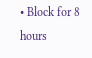• Block for 8 hours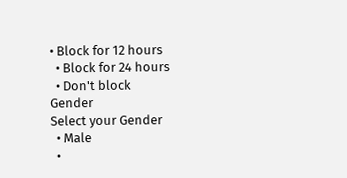• Block for 12 hours
  • Block for 24 hours
  • Don't block
Gender
Select your Gender
  • Male
  •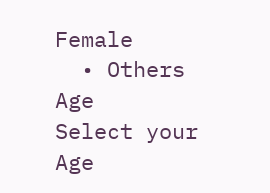Female
  • Others
Age
Select your Age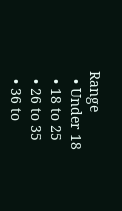Range
  • Under 18
  • 18 to 25
  • 26 to 35
  • 36 to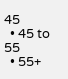45
  • 45 to 55
  • 55+